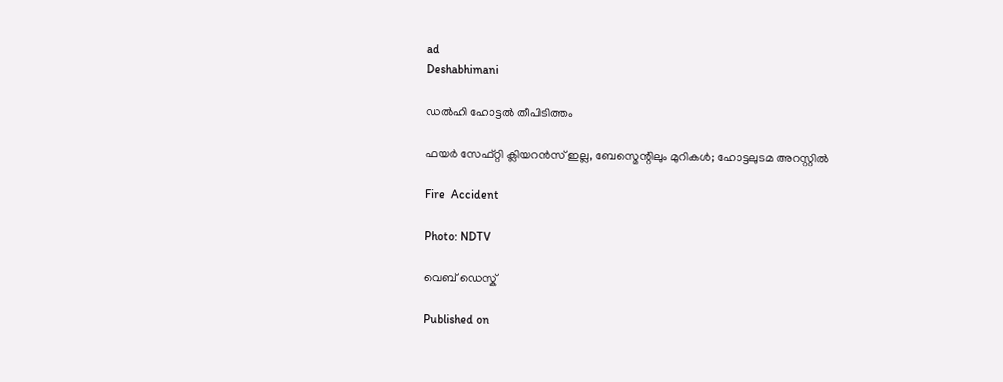ad
Deshabhimani

ഡൽഹി ഹോട്ടൽ തീപിടിത്തം

ഫയ‍ർ സേഫ്റ്റി ക്ലിയറൻസ് ഇല്ല, ബേസ്മെന്റിലും മുറികൾ; ഹോട്ടലുടമ അറസ്റ്റിൽ

Fire  Accident

Photo: NDTV

വെബ് ഡെസ്ക്

Published on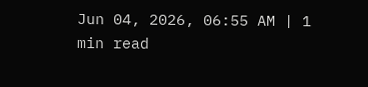Jun 04, 2026, 06:55 AM | 1 min read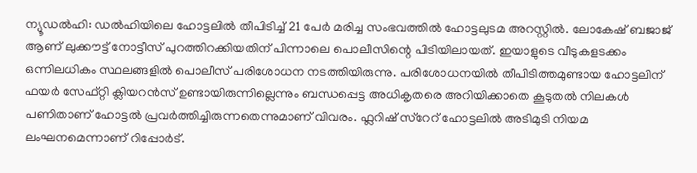ന്യൂഡൽഹി: ഡൽഹിയിലെ ഹോട്ടലിൽ തീപിടിച്ച് 21 പേർ മരിച്ച സംഭവത്തിൽ ഹോട്ടലുടമ അറസ്റ്റിൽ. ലോകേഷ് ബജാജ് ആണ് ലുക്കൗട്ട് നോട്ടീസ് പുറത്തിറക്കിയതിന് പിന്നാലെ പൊലീസിന്റെ പിടിയിലായത്. ഇയാളുടെ വീടുകളടക്കം ഒന്നിലധികം സ്ഥലങ്ങളിൽ പൊലീസ് പരിശോധന നടത്തിയിരുന്നു. പരിശോധനയിൽ തീപിടിത്തമുണ്ടായ ഹോട്ടലിന് ഫയർ സേഫ്റ്റി ക്ലിയറൻസ് ഉണ്ടായിരുന്നില്ലെന്നും ബന്ധപ്പെട്ട അധികൃതരെ അറിയിക്കാതെ കൂടുതൽ നിലകൾ പണിതാണ് ഹോട്ടൽ പ്രവർത്തിച്ചിരുന്നതെന്നുമാണ് വിവരം. ഫ്ലറിഷ് സ്റേറ് ഹോട്ടലിൽ അടിമുടി നിയമ ലംഘനമെന്നാണ് റിപ്പോർട്.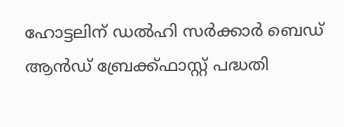ഹോട്ടലിന് ഡൽഹി സർക്കാർ ബെഡ് ആൻഡ് ബ്രേക്ക്ഫാസ്റ്റ് പദ്ധതി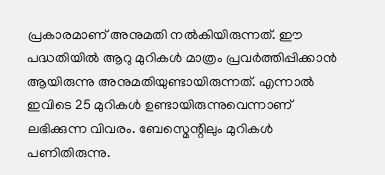പ്രകാരമാണ് അനുമതി നൽകിയിരുന്നത്. ഈ പദ്ധതിയിൽ ആറു മുറികൾ മാത്രം പ്രവർത്തിപ്പിക്കാൻ ആയിരുന്നു അനുമതിയുണ്ടായിരുന്നത്. എന്നാൽ ഇവിടെ 25 മുറികൾ ഉണ്ടായിരുന്നുവെന്നാണ് ലഭിക്കുന്ന വിവരം. ബേസ്മെന്റിലും മുറികൾ പണിതിരുന്നു.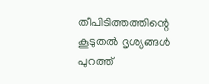തീപിടിത്തത്തിന്റെ കൂടുതൽ ദൃശ്യങ്ങൾ പുറത്ത്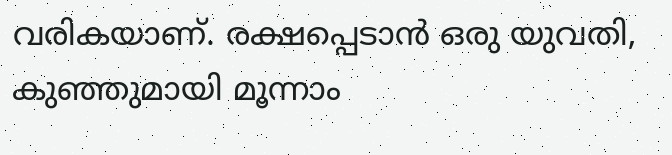വരികയാണ്. രക്ഷപ്പെടാൻ ഒരു യുവതി, കുഞ്ഞുമായി മൂന്നാം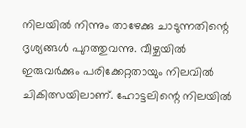നിലയിൽ നിന്നും താഴേക്കു ചാടുന്നതിന്റെ ദൃശ്യങ്ങൾ പുറത്തുവന്നു. വീഴ്ചയിൽ ഇരുവർക്കും പരിക്കേറ്റതായും നിലവിൽ ചികിത്സയിലാണ്. ഹോട്ടലിന്റെ നിലയില്‍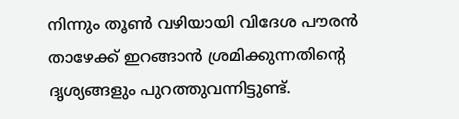നിന്നും തൂൺ വഴിയായി വിദേശ പൗരൻ താഴേക്ക് ഇറങ്ങാൻ ശ്രമിക്കുന്നതിന്റെ ദൃശ്യങ്ങളും പുറത്തുവന്നിട്ടുണ്ട്.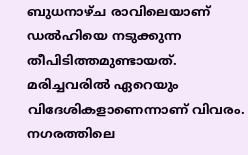ബുധനാഴ്ച രാവിലെയാണ് ഡൽഹിയെ നടുക്കുന്ന തീപിടിത്തമുണ്ടായത്. മരിച്ചവരിൽ ഏറെയും വിദേശികളാണെന്നാണ് വിവരം. നഗരത്തിലെ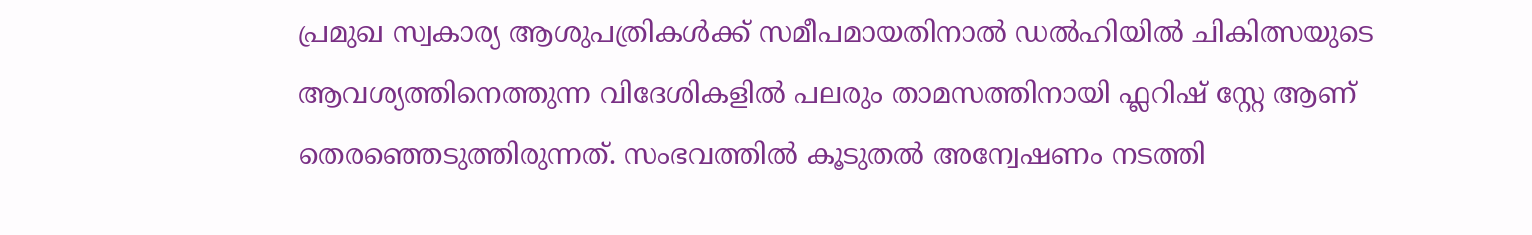പ്രമുഖ സ്വകാര്യ ആശുപത്രികൾക്ക് സമീപമായതിനാൽ ഡൽഹിയിൽ ചികിത്സയുടെ ആവശ്യത്തിനെത്തുന്ന വിദേശികളിൽ പലരും താമസത്തിനായി ഫ്ലറിഷ് സ്റ്റേ ആണ് തെരഞ്ഞെടുത്തിരുന്നത്. സംഭവത്തിൽ കൂടുതൽ അന്വേഷണം നടത്തി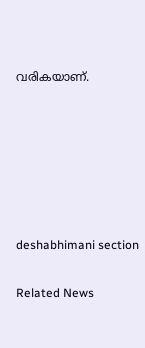വരികയാണ്.






deshabhimani section

Related News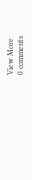View More
0 comments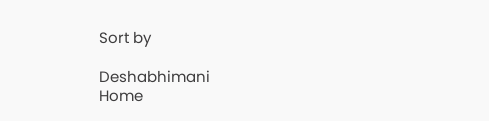Sort by

Deshabhimani
Home